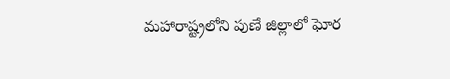మహారాష్ట్రలోని పుణే జిల్లాలో ఘోర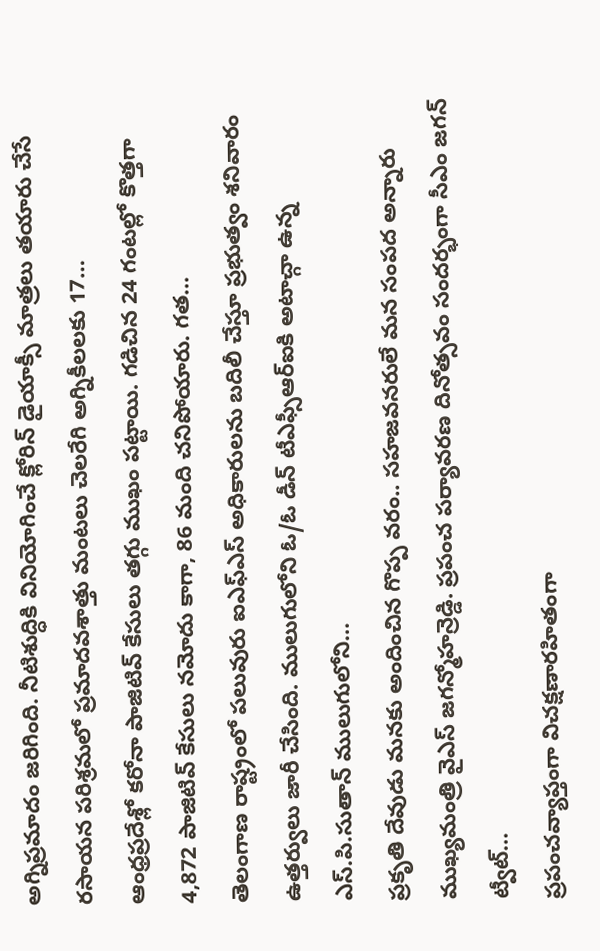అగ్నిప్రమాదం జరిగింది. నీటిశుద్ధికి వినియోగించే క్లోరిన్ డైయాక్సీ మాత్రలు తయారు చేసే రసాయన పరిశ్రమలో ప్రమాదవశాత్తు మంటలు చెలరేగి అగ్నికీలలకు 17…
ఆంధ్రప్రదేశ్లో కరోనా పాజిటివ్ కేసులు తగ్గు ముఖం పట్టాయి. గడిచిన 24 గంటల్లో కొత్తగా 4,872 పాజిటివ్ కేసులు నమోదు కాగా, 86 మంది చనిపోయారు. గత…
తెలంగాణ రాష్ట్రంలో పలువురు ఐఎఫ్ఎస్ అధికారులను బదిలీ చేస్తూ ప్రభుత్వం శనివారం ఉత్తర్వులు జారీ చేసింది. ములుగులోని ఓ/ఓ డీన్ టీఎఫ్సీఆర్ఐకి అటాచ్గా ఉన్న ఎస్.పి.సుతాన్ ములుగులోని…
ప్రకృతి దేవుడు మనకు అందించిన గొప్ప వరం.. సహజవనరులే మన సంపద అన్నారు ముఖ్యమంత్రి వైఎస్ జగన్మోహన్రెడ్డి. ప్రపంచ పర్యావరణ దినోత్సవం సందర్భంగా సీఎం జగన్ ట్వీట్…
ప్రపంచవ్యాప్తంగా విచక్షణారహితంగా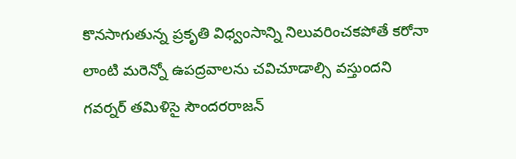కొనసాగుతున్న ప్రకృతి విధ్వంసాన్ని నిలువరించకపోతే కరోనా లాంటి మరెన్నో ఉపద్రవాలను చవిచూడాల్సి వస్తుందని గవర్నర్ తమిళిసై సౌందరరాజన్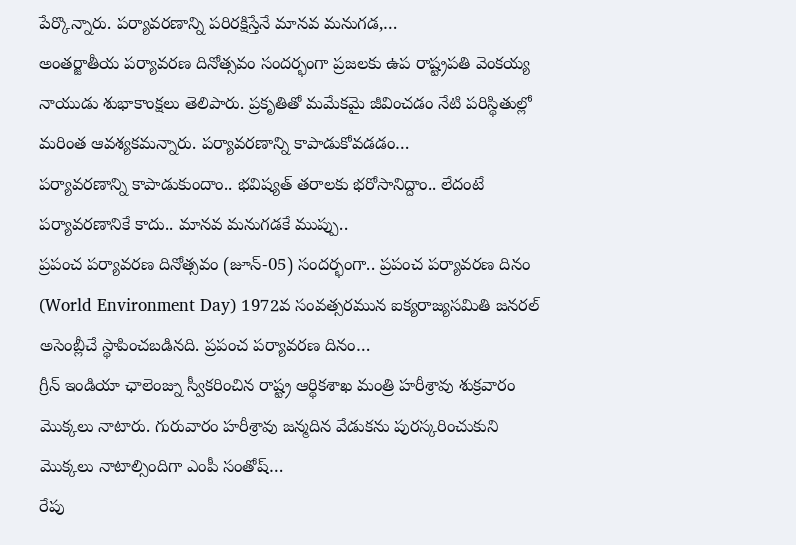పేర్కొన్నారు. పర్యావరణాన్ని పరిరక్షిస్తేనే మానవ మనుగడ,…
అంతర్జాతీయ పర్యావరణ దినోత్సవం సందర్భంగా ప్రజలకు ఉప రాష్ట్రపతి వెంకయ్య నాయుడు శుభాకాంక్షలు తెలిపారు. ప్రకృతితో మమేకమై జీవించడం నేటి పరిస్థితుల్లో మరింత ఆవశ్యకమన్నారు. పర్యావరణాన్ని కాపాడుకోవడడం…
పర్యావరణాన్ని కాపాడుకుందాం.. భవిష్యత్ తరాలకు భరోసానిద్దాం.. లేదంటే పర్యావరణానికే కాదు.. మానవ మనుగడకే ముప్పు..
ప్రపంచ పర్యావరణ దినోత్సవం (జూన్-05) సందర్భంగా.. ప్రపంచ పర్యావరణ దినం (World Environment Day) 1972వ సంవత్సరమున ఐక్యరాజ్యసమితి జనరల్ అసెంబ్లీచే స్థాపించబడినది. ప్రపంచ పర్యావరణ దినం…
గ్రీన్ ఇండియా ఛాలెంజ్ను స్వీకరించిన రాష్ట్ర ఆర్థికశాఖ మంత్రి హరీశ్రావు శుక్రవారం మొక్కలు నాటారు. గురువారం హరీశ్రావు జన్మదిన వేడుకను పురస్కరించుకుని మొక్కలు నాటాల్సిందిగా ఎంపీ సంతోష్…
రేపు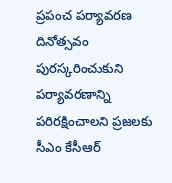ప్రపంచ పర్యావరణ దినోత్సవం పురస్కరించుకుని పర్యావరణాన్ని పరిరక్షించాలని ప్రజలకు సీఎం కేసీఆర్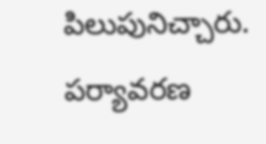పిలుపునిచ్చారు. పర్యావరణ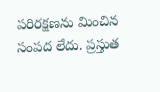పరిరక్షణను మించిన సంపద లేదు. ప్రస్తుత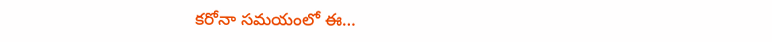కరోనా సమయంలో ఈ…